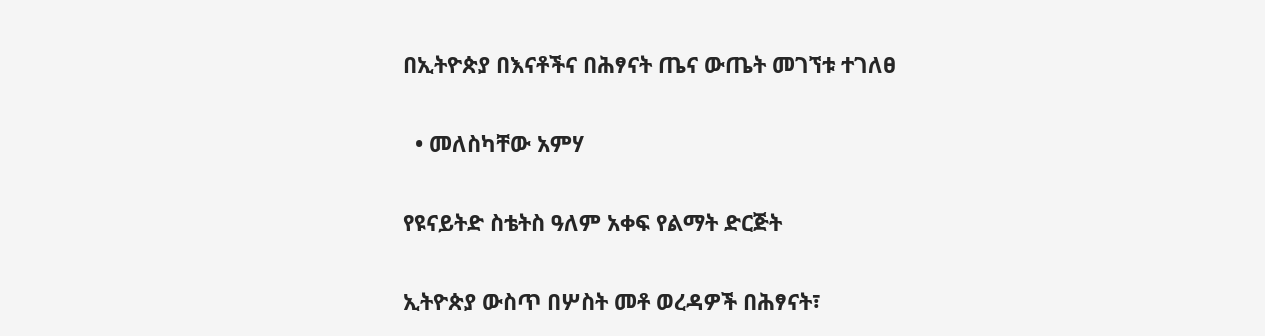በኢትዮጵያ በእናቶችና በሕፃናት ጤና ውጤት መገኘቱ ተገለፀ

  • መለስካቸው አምሃ

የዩናይትድ ስቴትስ ዓለም አቀፍ የልማት ድርጅት

ኢትዮጵያ ውስጥ በሦስት መቶ ወረዳዎች በሕፃናት፣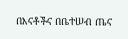በእናቶችና በቤተሠብ ጤና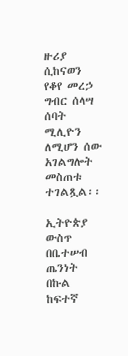ዙሪያ ሲከናወን የቆየ መረኃ ግብር ሰላሣ ሰባት ሚሊዮን ለሚሆን ሰው አገልግሎት መስጠቱ ተገልጿል፡፡

ኢትዮጵያ ውስጥ በቤተሠብ ጤንነት በኩል ከፍተኛ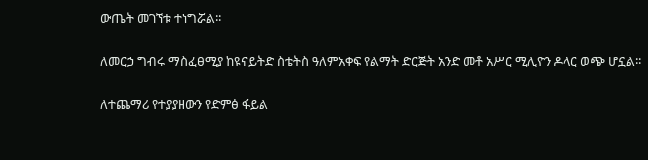ውጤት መገኘቱ ተነግሯል፡፡

ለመርኃ ግብሩ ማስፈፀሚያ ከዩናይትድ ስቴትስ ዓለምአቀፍ የልማት ድርጅት አንድ መቶ አሥር ሚሊዮን ዶላር ወጭ ሆኗል፡፡

ለተጨማሪ የተያያዘውን የድምፅ ፋይል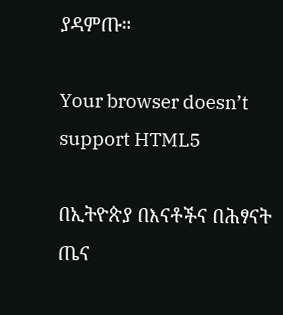ያዳምጡ።

Your browser doesn’t support HTML5

በኢትዮጵያ በእናቶችና በሕፃናት ጤና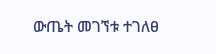ውጤት መገኘቱ ተገለፀ